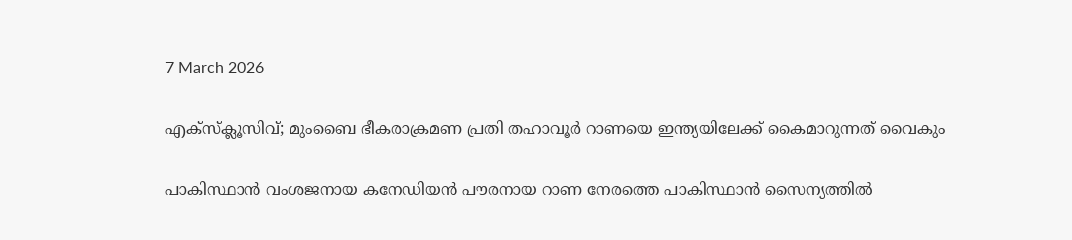7 March 2026

എക്‌സ്‌ക്ലൂസിവ്; മുംബൈ ഭീകരാക്രമണ പ്രതി തഹാവൂർ റാണയെ ഇന്ത്യയിലേക്ക് കൈമാറുന്നത് വൈകും

പാകിസ്ഥാൻ വംശജനായ കനേഡിയൻ പൗരനായ റാണ നേരത്തെ പാകിസ്ഥാൻ സൈന്യത്തിൽ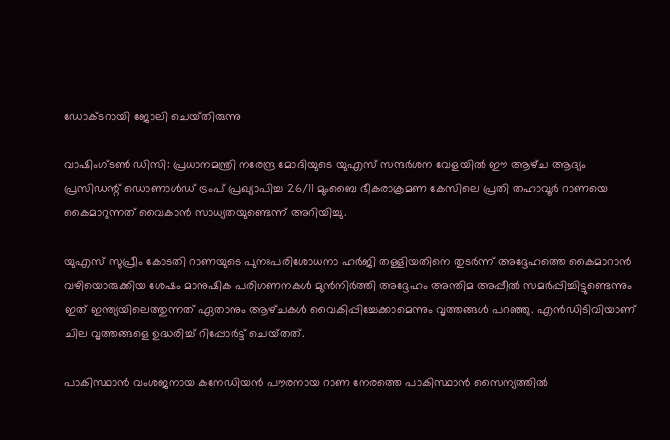ഡോക്ടറായി ജോലി ചെയ്‌തിരുന്നു

വാഷിംഗ്ടൺ ഡിസി: പ്രധാനമന്ത്രി നരേന്ദ്ര മോദിയുടെ യുഎസ് സന്ദർശന വേളയിൽ ഈ ആഴ്‌ച ആദ്യം പ്രസിഡന്റ് ഡൊണാൾഡ് ട്രംപ് പ്രഖ്യാപിച്ച 26/11 മുംബൈ ഭീകരാക്രമണ കേസിലെ പ്രതി തഹാവൂർ റാണയെ കൈമാറുന്നത് വൈകാൻ സാധ്യതയുണ്ടെന്ന് അറിയിച്ചു.

യുഎസ് സുപ്രീം കോടതി റാണയുടെ പുനഃപരിശോധനാ ഹർജി തള്ളിയതിനെ തുടർന്ന് അദ്ദേഹത്തെ കൈമാറാൻ വഴിയൊരുക്കിയ ശേഷം മാനുഷിക പരിഗണനകൾ മുൻനിർത്തി അദ്ദേഹം അന്തിമ അപ്പീൽ സമർപ്പിച്ചിട്ടുണ്ടെന്നും ഇത് ഇന്ത്യയിലെത്തുന്നത് ഏതാനും ആഴ്‌ചകൾ വൈകിപ്പിച്ചേക്കാമെന്നും വൃത്തങ്ങൾ പറഞ്ഞു. എൻഡിടിവിയാണ് ചില വൃത്തങ്ങളെ ഉദ്ധരിച്ച് റിപ്പോർട്ട് ചെയ്‌തത്‌.

പാകിസ്ഥാൻ വംശജനായ കനേഡിയൻ പൗരനായ റാണ നേരത്തെ പാകിസ്ഥാൻ സൈന്യത്തിൽ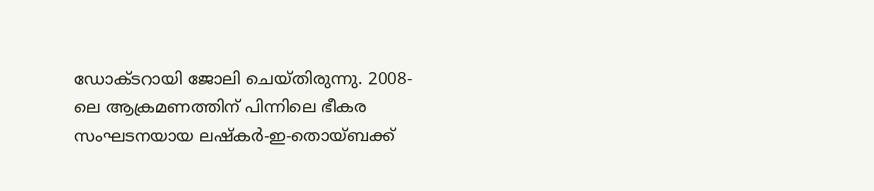ഡോക്ടറായി ജോലി ചെയ്‌തിരുന്നു. 2008-ലെ ആക്രമണത്തിന് പിന്നിലെ ഭീകര സംഘടനയായ ലഷ്‌കർ-ഇ-തൊയ്ബക്ക്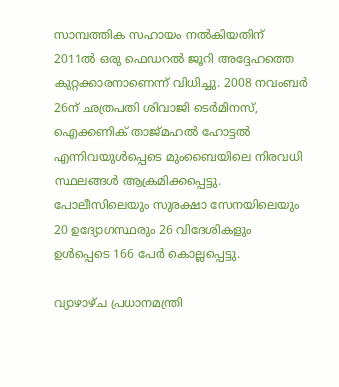സാമ്പത്തിക സഹായം നൽകിയതിന് 2011ൽ ഒരു ഫെഡറൽ ജൂറി അദ്ദേഹത്തെ കുറ്റക്കാരനാണെന്ന് വിധിച്ചു. 2008 നവംബർ 26ന് ഛത്രപതി ശിവാജി ടെർമിനസ്, ഐക്കണിക് താജ്‌മഹൽ ഹോട്ടൽ എന്നിവയുൾപ്പെടെ മുംബൈയിലെ നിരവധി സ്ഥലങ്ങൾ ആക്രമിക്കപ്പെട്ടു. പോലീസിലെയും സുരക്ഷാ സേനയിലെയും 20 ഉദ്യോഗസ്ഥരും 26 വിദേശികളും ഉൾപ്പെടെ 166 പേർ കൊല്ലപ്പെട്ടു.

വ്യാഴാഴ്‌ച പ്രധാനമന്ത്രി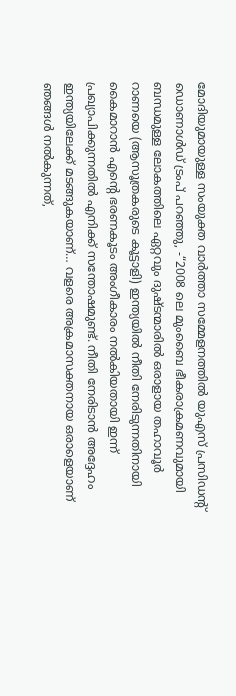മോദിയുമായുള്ള സംയുക്ത വാർത്താ സമ്മേളനത്തിൽ യുഎസ് പ്രസിഡന്റ് ഡൊണാൾഡ് ട്രംപ് പറഞ്ഞു, -“2008 ലെ മുംബൈ ഭീകരാക്രമണവുമായി ബന്ധമുള്ള ലോകത്തിലെ ഏറ്റവും ദുഷ്‌ടന്മാരിൽ ഒരാളായ തഹാവൂർ റാണയെ (ആസൂത്രകരുടെ കൂട്ടാളി) ഇന്ത്യയിൽ നീതി നേരിടുന്നതിനായി കൈമാറാൻ എൻ്റെ ഭരണകൂടം അംഗീകാരം നൽകിയതായി ഇന്ന് പ്രഖ്യാപിക്കുന്നതിൽ എനിക്ക് സന്തോഷമുണ്ട്. നീതി നേരിടാൻ അദ്ദേഹം ഇന്ത്യയിലേക്ക് മടങ്ങുകയാണ്… വളരെ അക്രമാസക്തനായ ഒരാളെയാണ് ഞങ്ങൾ നൽകുന്നത്,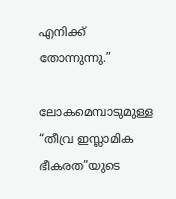എനിക്ക് തോന്നുന്നു.”

ലോകമെമ്പാടുമുള്ള “തീവ്ര ഇസ്ലാമിക ഭീകരത”യുടെ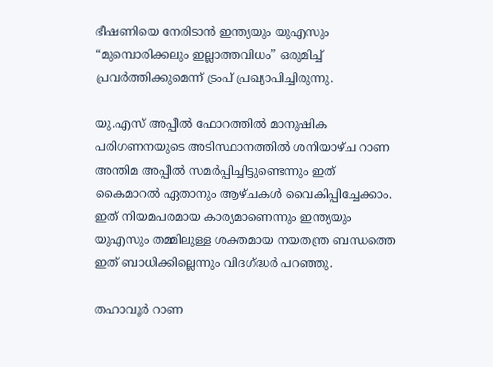ഭീഷണിയെ നേരിടാൻ ഇന്ത്യയും യുഎസും “മുമ്പൊരിക്കലും ഇല്ലാത്തവിധം” ഒരുമിച്ച് പ്രവർത്തിക്കുമെന്ന് ട്രംപ് പ്രഖ്യാപിച്ചിരുന്നു.

യു.എസ് അപ്പീൽ ഫോറത്തിൽ മാനുഷിക പരിഗണനയുടെ അടിസ്ഥാനത്തിൽ ശനിയാഴ്‌ച റാണ അന്തിമ അപ്പീൽ സമർപ്പിച്ചിട്ടുണ്ടെന്നും ഇത് കൈമാറൽ ഏതാനും ആഴ്‌ചകൾ വൈകിപ്പിച്ചേക്കാം. ഇത് നിയമപരമായ കാര്യമാണെന്നും ഇന്ത്യയും യുഎസും തമ്മിലുള്ള ശക്തമായ നയതന്ത്ര ബന്ധത്തെ ഇത് ബാധിക്കില്ലെന്നും വിദഗ്ദ്ധർ പറഞ്ഞു.

തഹാവൂർ റാണ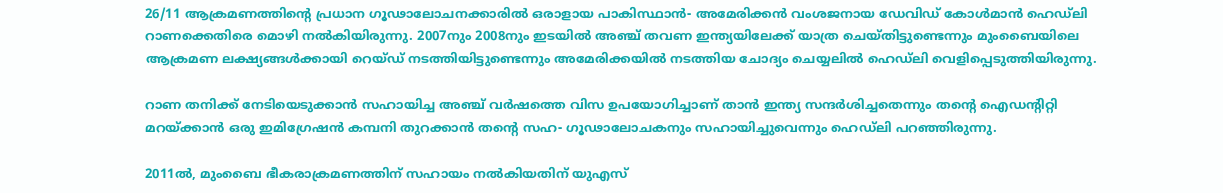26/11 ആക്രമണത്തിൻ്റെ പ്രധാന ഗൂഢാലോചനക്കാരിൽ ഒരാളായ പാകിസ്ഥാൻ- അമേരിക്കൻ വംശജനായ ഡേവിഡ് കോൾമാൻ ഹെഡ്‌ലി റാണക്കെതിരെ മൊഴി നൽകിയിരുന്നു. 2007നും 2008നും ഇടയിൽ അഞ്ച് തവണ ഇന്ത്യയിലേക്ക് യാത്ര ചെയ്‌തിട്ടുണ്ടെന്നും മുംബൈയിലെ ആക്രമണ ലക്ഷ്യങ്ങൾക്കായി റെയ്‌ഡ്‌ നടത്തിയിട്ടുണ്ടെന്നും അമേരിക്കയിൽ നടത്തിയ ചോദ്യം ചെയ്യലിൽ ഹെഡ്‌ലി വെളിപ്പെടുത്തിയിരുന്നു.

റാണ തനിക്ക് നേടിയെടുക്കാൻ സഹായിച്ച അഞ്ച് വർഷത്തെ വിസ ഉപയോഗിച്ചാണ് താൻ ഇന്ത്യ സന്ദർശിച്ചതെന്നും തൻ്റെ ഐഡന്റിറ്റി മറയ്ക്കാൻ ഒരു ഇമിഗ്രേഷൻ കമ്പനി തുറക്കാൻ തൻ്റെ സഹ- ഗൂഢാലോചകനും സഹായിച്ചുവെന്നും ഹെഡ്‌ലി പറഞ്ഞിരുന്നു.

2011ൽ, മുംബൈ ഭീകരാക്രമണത്തിന് സഹായം നൽകിയതിന് യുഎസ്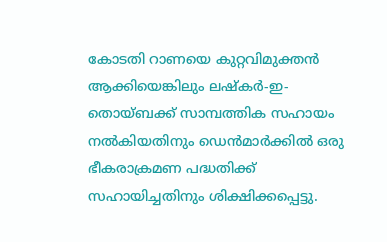കോടതി റാണയെ കുറ്റവിമുക്തൻ ആക്കിയെങ്കിലും ലഷ്‌കർ-ഇ-തൊയ്ബക്ക് സാമ്പത്തിക സഹായം നൽകിയതിനും ഡെൻമാർക്കിൽ ഒരു ഭീകരാക്രമണ പദ്ധതിക്ക് സഹായിച്ചതിനും ശിക്ഷിക്കപ്പെട്ടു.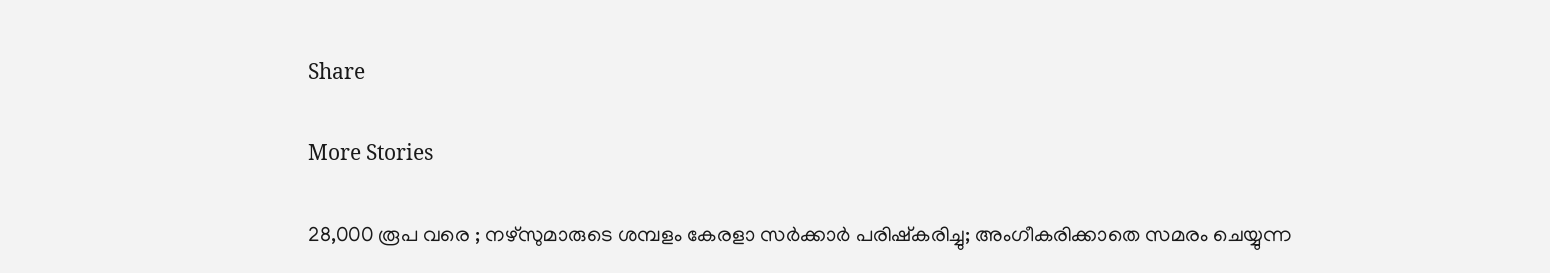Share

More Stories

28,000 രൂപ വരെ ; നഴ്സുമാരുടെ ശമ്പളം കേരളാ സർക്കാർ പരിഷ്കരിച്ചു; അംഗീകരിക്കാതെ സമരം ചെയ്യുന്ന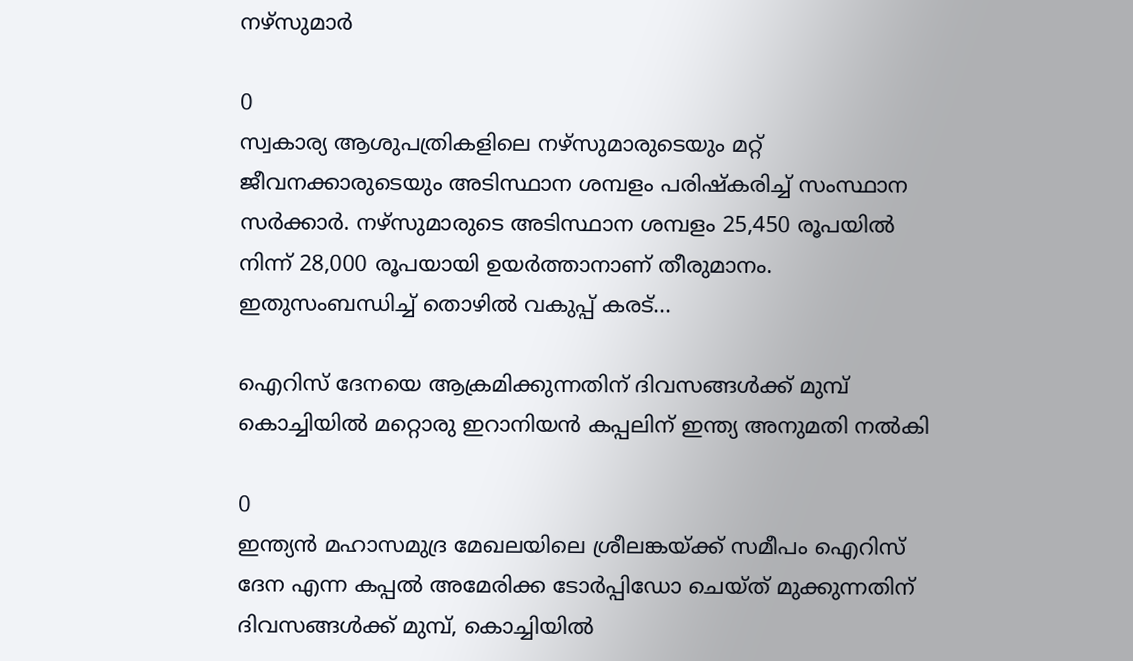നഴ്സുമാർ

0
സ്വകാര്യ ആശുപത്രികളിലെ നഴ്‌സുമാരുടെയും മറ്റ് ജീവനക്കാരുടെയും അടിസ്ഥാന ശമ്പളം പരിഷ്‌കരിച്ച് സംസ്ഥാന സർക്കാർ. നഴ്‌സുമാരുടെ അടിസ്ഥാന ശമ്പളം 25,450 രൂപയിൽ നിന്ന് 28,000 രൂപയായി ഉയർത്താനാണ് തീരുമാനം. ഇതുസംബന്ധിച്ച് തൊഴിൽ വകുപ്പ് കരട്...

ഐറിസ് ദേനയെ ആക്രമിക്കുന്നതിന് ദിവസങ്ങൾക്ക് മുമ്പ് കൊച്ചിയിൽ മറ്റൊരു ഇറാനിയൻ കപ്പലിന് ഇന്ത്യ അനുമതി നൽകി

0
ഇന്ത്യൻ മഹാസമുദ്ര മേഖലയിലെ ശ്രീലങ്കയ്ക്ക് സമീപം ഐറിസ് ദേന എന്ന കപ്പൽ അമേരിക്ക ടോർപ്പിഡോ ചെയ്ത് മുക്കുന്നതിന് ദിവസങ്ങൾക്ക് മുമ്പ്, കൊച്ചിയിൽ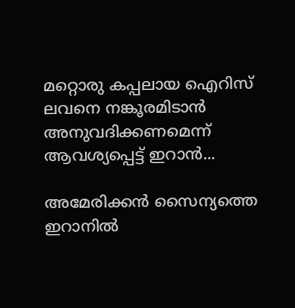മറ്റൊരു കപ്പലായ ഐറിസ് ലവനെ നങ്കൂരമിടാൻ അനുവദിക്കണമെന്ന് ആവശ്യപ്പെട്ട് ഇറാൻ...

അമേരിക്കൻ സൈന്യത്തെ ഇറാനിൽ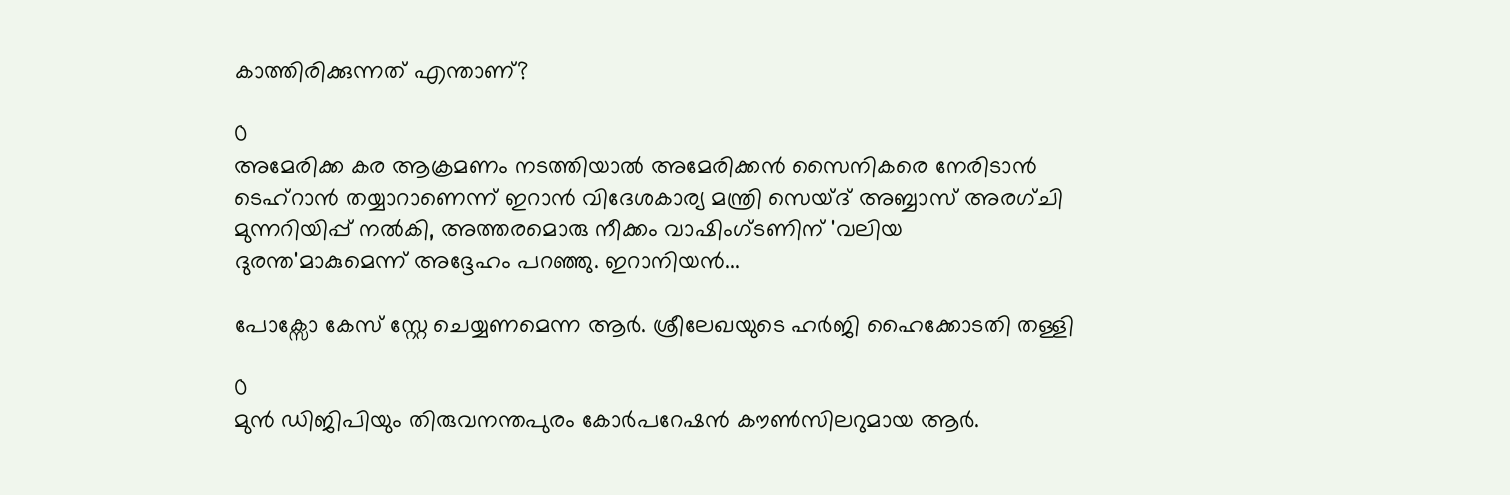കാത്തിരിക്കുന്നത് എന്താണ്‌?

0
അമേരിക്ക കര ആക്രമണം നടത്തിയാൽ അമേരിക്കൻ സൈനികരെ നേരിടാൻ ടെഹ്‌റാൻ തയ്യാറാണെന്ന് ഇറാൻ വിദേശകാര്യ മന്ത്രി സെയ്‌ദ് അബ്ബാസ് അരഗ്ചി മുന്നറിയിപ്പ് നൽകി, അത്തരമൊരു നീക്കം വാഷിംഗ്ടണിന് 'വലിയ ദുരന്ത'മാകുമെന്ന് അദ്ദേഹം പറഞ്ഞു. ഇറാനിയൻ...

പോക്സോ കേസ് സ്റ്റേ ചെയ്യണമെന്ന ആർ. ശ്രീലേഖയുടെ ഹർജി ഹൈക്കോടതി തള്ളി

0
മുൻ ഡിജിപിയും തിരുവനന്തപുരം കോർപറേഷൻ കൗൺസിലറുമായ ആർ.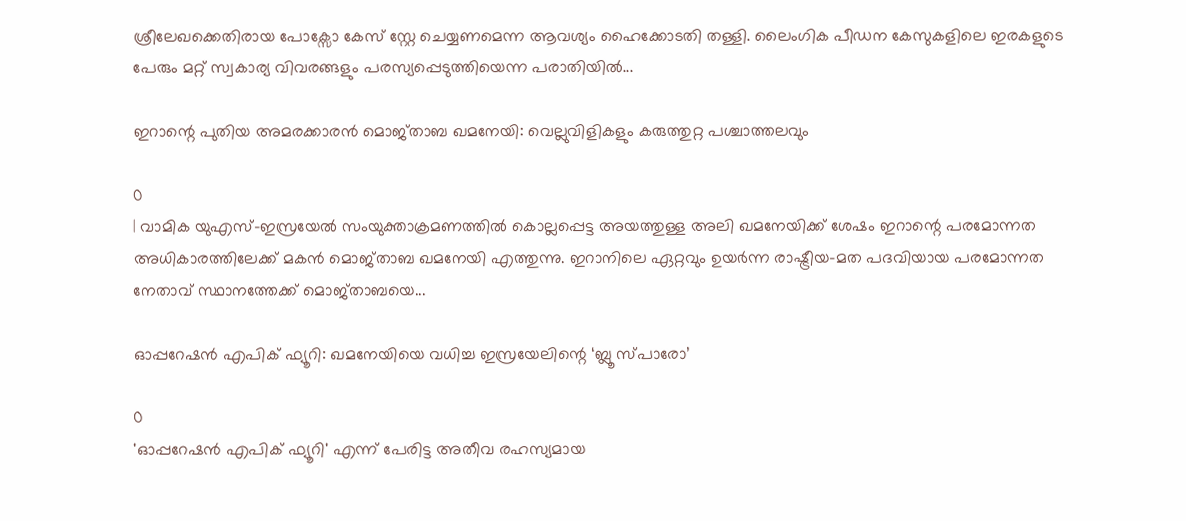ശ്രീലേഖക്കെതിരായ പോക്സോ കേസ് സ്റ്റേ ചെയ്യണമെന്ന ആവശ്യം ഹൈക്കോടതി തള്ളി. ലൈംഗിക പീഡന കേസുകളിലെ ഇരകളുടെ പേരും മറ്റ് സ്വകാര്യ വിവരങ്ങളും പരസ്യപ്പെടുത്തിയെന്ന പരാതിയിൽ...

ഇറാന്റെ പുതിയ അമരക്കാരൻ മൊജ്താബ ഖമനേയി: വെല്ലുവിളികളും കരുത്തുറ്റ പശ്ചാത്തലവും

0
| വാമിക യുഎസ്-ഇസ്രയേൽ സംയുക്താക്രമണത്തിൽ കൊല്ലപ്പെട്ട അയത്തുള്ള അലി ഖമനേയിക്ക് ശേഷം ഇറാന്റെ പരമോന്നത അധികാരത്തിലേക്ക് മകൻ മൊജ്താബ ഖമനേയി എത്തുന്നു. ഇറാനിലെ ഏറ്റവും ഉയർന്ന രാഷ്ട്രീയ-മത പദവിയായ പരമോന്നത നേതാവ് സ്ഥാനത്തേക്ക് മൊജ്താബയെ...

ഓപ്പറേഷൻ എപിക് ഫ്യൂറി: ഖമനേയിയെ വധിച്ച ഇസ്രയേലിന്റെ ‘ബ്ലൂ സ്പാരോ’

0
'ഓപ്പറേഷൻ എപിക് ഫ്യൂറി' എന്ന് പേരിട്ട അതീവ രഹസ്യമായ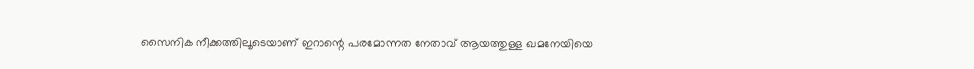സൈനിക നീക്കത്തിലൂടെയാണ് ഇറാന്റെ പരമോന്നത നേതാവ് ആയത്തുള്ള ഖമനേയിയെ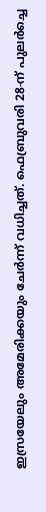ഇസ്രയേലും അമേരിക്കയും ചേർന്ന് വധിച്ചത്. ഫെബ്രുവരി 28-ന് പുലർച്ചെ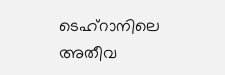ടെഹ്റാനിലെ അതീവ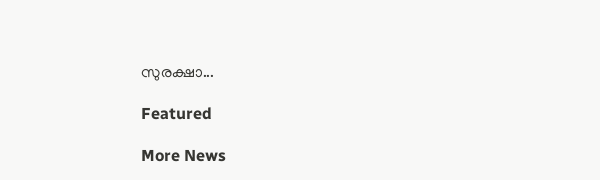സുരക്ഷാ...

Featured

More News